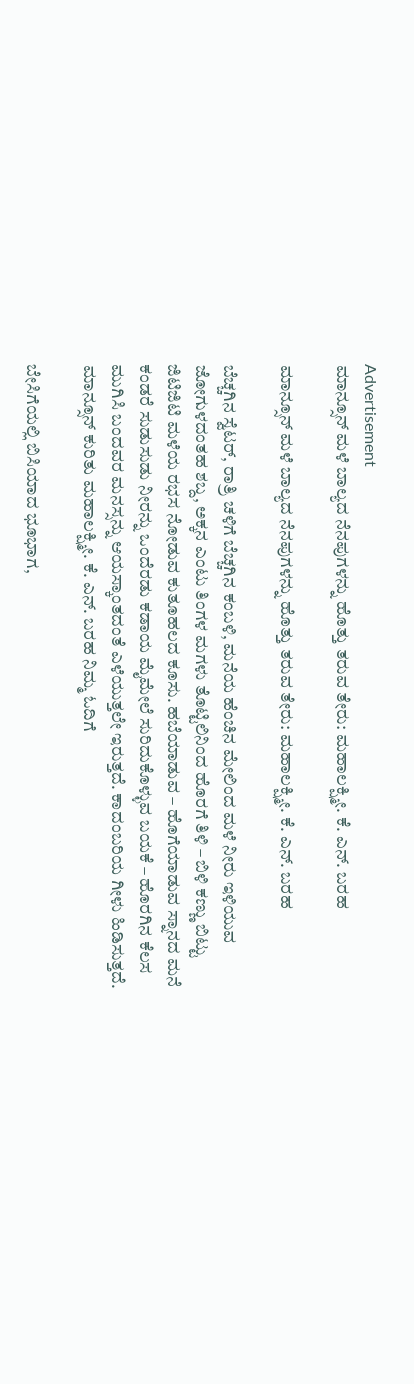Advertisement
ಮಾನ್ಸೂನ್ ಮಳೆ ಬಾಲ್ಯದ ನೆನಪುಗಳನ್ನು ಹೊತ್ತು ತರುವ ತೇರು: ಮಹಾಲಕ್ಷ್ಮೀ. ಕೆ. ಎನ್. ಬರಹ

ಮಾನ್ಸೂನ್ ಮಳೆ ಬಾಲ್ಯದ ನೆನಪುಗಳನ್ನು ಹೊತ್ತು ತರುವ ತೇರು: ಮಹಾಲಕ್ಷ್ಮೀ. ಕೆ. ಎನ್. ಬರಹ

ಬೆಚ್ಚಗಿನ ಸ್ವೆಟರ್, ರಾತ್ರಿ ಚಳಿಗೆ ಬೆಚ್ಚಗಿನ ಕಂಬಳಿ, ಮನೆಯ ಹೆಂಚಿನ ಮೇಲಿಂದ ಮಳೆ ನೀರು ಇಳಿಯುವ ಜೋಗುಳದಂತಹ ಶಬ್ದ, ಅಕ್ಕನ ಎಂಟು ತಿಂಗಳ ಮಗಳು ತೊಟ್ಟಿಲಿನಿಂದ ಹೊರಗೆ ತಿಳಿ – ಬಿಳಿ ಕಣ್ಣು ಬಿಟ್ಟು ಜಿಟಿಜಿಟಿ ಮಳೆಯ ರಭಸ ನೋಡುವ ಕುತೂಹಲದ ಕೂಸು. ಹಬೆಯಾಡುವ – ಹೊಗೆಯಾಡುವ ಸ್ನಾನದ ಮನೆ ಕಂಡರೆ ಸುಡುಸುಡು ನೀರನ್ನು ಒಂದೆರಡು ಕಡಾಯ ಮೈಮೇಲೆ ಸುರಿದುಕೊಳ್ಳುವ ಬಯಕೆ – ಹೊರಗಿನ ಕೆಲಸ ಮುಗಿಸಿ ಬಂದವರ ಮನಸ್ಸನ್ನು ಆಯಸ್ಕಾಂತದಂತೆ ಎಳೆಯುತ್ತಲೇ ಇರುತ್ತದೆ. ಕಾದಂಬರಿಯ ಗೀಳು ಹಿಡಿಸುತ್ತದೆ.
ಮಾನ್ಸೂನ್‌ ಕುರಿತು ಮಹಾಲಕ್ಷ್ಮೀ. ಕೆ. ಎನ್. ಬರಹ ನಿಮ್ಮ ಓದಿಗೆ

ಬೇಸಿಗೆಯಲ್ಲಿ ಬಿಸಿಯಾದ ಭೂಭಾಗ,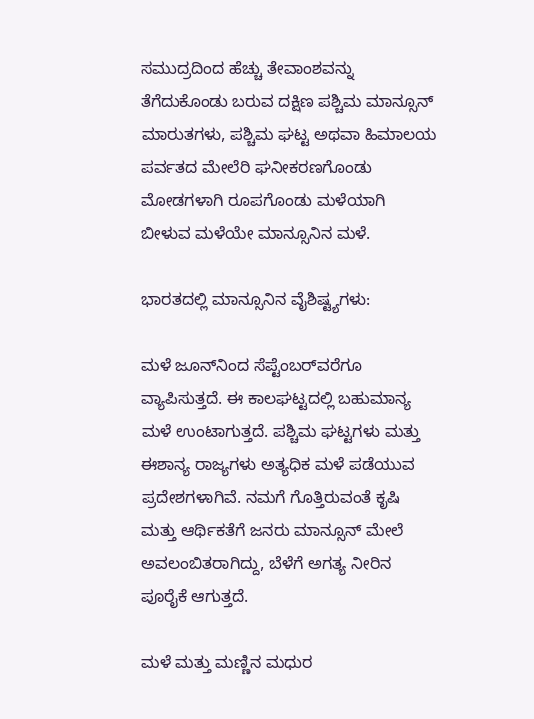ಸಮುದ್ರದಿಂದ ಹೆಚ್ಚು ತೇವಾಂಶವನ್ನು ತೆಗೆದುಕೊಂಡು ಬರುವ ದಕ್ಷಿಣ ಪಶ್ಚಿಮ ಮಾನ್ಸೂನ್ ಮಾರುತಗಳು, ಪಶ್ಚಿಮ ಘಟ್ಟ ಅಥವಾ ಹಿಮಾಲಯ ಪರ್ವತದ ಮೇಲೆರಿ ಘನೀಕರಣಗೊಂಡು ಮೋಡಗಳಾಗಿ ರೂಪಗೊಂಡು ಮಳೆಯಾಗಿ ಬೀಳುವ ಮಳೆಯೇ ಮಾನ್ಸೂನಿನ ಮಳೆ.

ಭಾರತದಲ್ಲಿ ಮಾನ್ಸೂನಿನ ವೈಶಿಷ್ಟ್ಯಗಳು:

ಮಳೆ ಜೂನ್‌ನಿಂದ ಸೆಪ್ಟೆಂಬರ್‌ವರೆಗೂ ವ್ಯಾಪಿಸುತ್ತದೆ. ಈ ಕಾಲಘಟ್ಟದಲ್ಲಿ ಬಹುಮಾನ್ಯ ಮಳೆ ಉಂಟಾಗುತ್ತದೆ. ಪಶ್ಚಿಮ ಘಟ್ಟಗಳು ಮತ್ತು ಈಶಾನ್ಯ ರಾಜ್ಯಗಳು ಅತ್ಯಧಿಕ ಮಳೆ ಪಡೆಯುವ ಪ್ರದೇಶಗಳಾಗಿವೆ. ನಮಗೆ ಗೊತ್ತಿರುವಂತೆ ಕೃಷಿ ಮತ್ತು ಆರ್ಥಿಕತೆಗೆ ಜನರು ಮಾನ್ಸೂನ್ ಮೇಲೆ ಅವಲಂಬಿತರಾಗಿದ್ದು, ಬೆಳೆಗೆ ಅಗತ್ಯ ನೀರಿನ ಪೂರೈಕೆ ಆಗುತ್ತದೆ.

ಮಳೆ ಮತ್ತು ಮಣ್ಣಿನ ಮಧುರ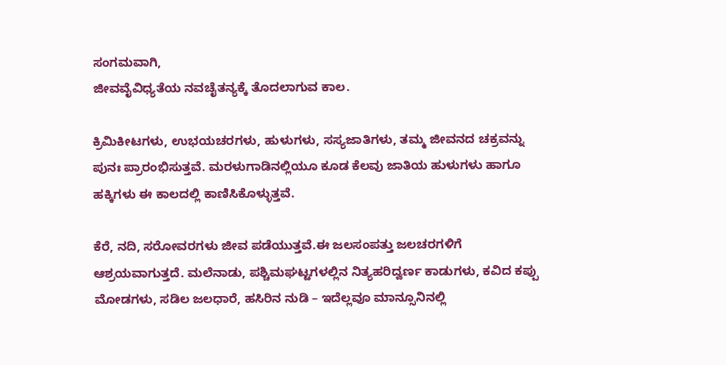ಸಂಗಮವಾಗಿ,
ಜೀವವೈವಿಧ್ಯತೆಯ ನವಚೈತನ್ಯಕ್ಕೆ ತೊದಲಾಗುವ ಕಾಲ.

ಕ್ರಿಮಿಕೀಟಗಳು, ಉಭಯಚರಗಳು, ಹುಳುಗಳು, ಸಸ್ಯಜಾತಿಗಳು, ತಮ್ಮ ಜೀವನದ ಚಕ್ರವನ್ನು ಪುನಃ ಪ್ರಾರಂಭಿಸುತ್ತವೆ. ಮರಳುಗಾಡಿನಲ್ಲಿಯೂ ಕೂಡ ಕೆಲವು ಜಾತಿಯ ಹುಳುಗಳು ಹಾಗೂ ಹಕ್ಕಿಗಳು ಈ ಕಾಲದಲ್ಲಿ ಕಾಣಿಸಿಕೊಳ್ಳುತ್ತವೆ.

ಕೆರೆ, ನದಿ, ಸರೋವರಗಳು ಜೀವ ಪಡೆಯುತ್ತವೆ.ಈ ಜಲಸಂಪತ್ತು ಜಲಚರಗಳಿಗೆ ಆಶ್ರಯವಾಗುತ್ತದೆ. ಮಲೆನಾಡು, ಪಶ್ಚಿಮಘಟ್ಟಗಳಲ್ಲಿನ ನಿತ್ಯಹರಿದ್ವರ್ಣ ಕಾಡುಗಳು, ಕವಿದ ಕಪ್ಪು ಮೋಡಗಳು, ಸಡಿಲ ಜಲಧಾರೆ, ಹಸಿರಿನ ನುಡಿ – ಇದೆಲ್ಲವೂ ಮಾನ್ಸೂನಿನಲ್ಲಿ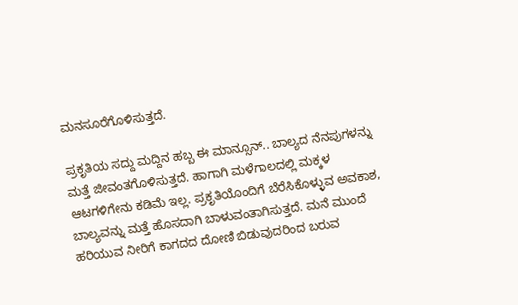ಮನಸೂರೆಗೊಳಿಸುತ್ತದೆ.

ಪ್ರಕೃತಿಯ ಸದ್ದು ಮದ್ದಿನ ಹಬ್ಬ ಈ ಮಾನ್ಸೂನ್.. ಬಾಲ್ಯದ ನೆನಪುಗಳನ್ನು ಮತ್ತೆ ಜೀವಂತಗೊಳಿಸುತ್ತದೆ. ಹಾಗಾಗಿ ಮಳೆಗಾಲದಲ್ಲಿ ಮಕ್ಕಳ ಆಟಗಳಿಗೇನು ಕಡಿಮೆ ಇಲ್ಲ. ಪ್ರಕೃತಿಯೊಂದಿಗೆ ಬೆರೆಸಿಕೊಳ್ಳುವ ಅವಕಾಶ, ಬಾಲ್ಯವನ್ನು ಮತ್ತೆ ಹೊಸದಾಗಿ ಬಾಳುವಂತಾಗಿಸುತ್ತದೆ. ಮನೆ ಮುಂದೆ ಹರಿಯುವ ನೀರಿಗೆ ಕಾಗದದ ದೋಣಿ ಬಿಡುವುದರಿಂದ ಬರುವ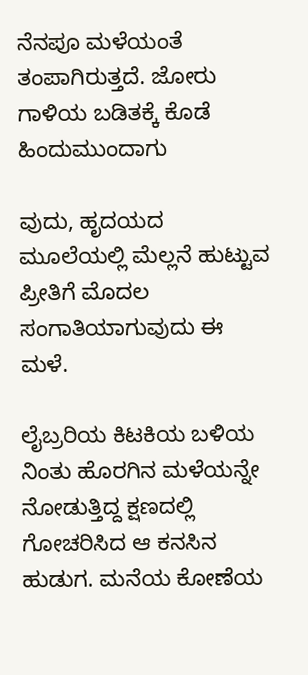ನೆನಪೂ ಮಳೆಯಂತೆ ತಂಪಾಗಿರುತ್ತದೆ. ಜೋರು ಗಾಳಿಯ ಬಡಿತಕ್ಕೆ ಕೊಡೆ ಹಿಂದುಮುಂದಾಗು

ವುದು, ಹೃದಯದ ಮೂಲೆಯಲ್ಲಿ ಮೆಲ್ಲನೆ ಹುಟ್ಟುವ ಪ್ರೀತಿಗೆ ಮೊದಲ ಸಂಗಾತಿಯಾಗುವುದು ಈ ಮಳೆ.

ಲೈಬ್ರರಿಯ ಕಿಟಕಿಯ ಬಳಿಯ ನಿಂತು ಹೊರಗಿನ ಮಳೆಯನ್ನೇ ನೋಡುತ್ತಿದ್ದ ಕ್ಷಣದಲ್ಲಿ ಗೋಚರಿಸಿದ ಆ ಕನಸಿನ ಹುಡುಗ. ಮನೆಯ ಕೋಣೆಯ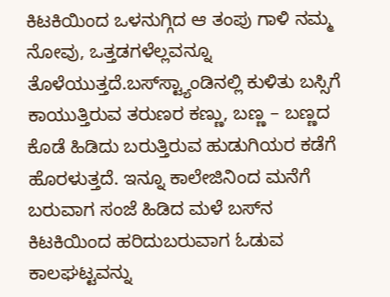ಕಿಟಕಿಯಿಂದ ಒಳನುಗ್ಗಿದ ಆ ತಂಪು ಗಾಳಿ ನಮ್ಮ ನೋವು, ಒತ್ತಡಗಳೆಲ್ಲವನ್ನೂ ತೊಳೆಯುತ್ತದೆ.ಬಸ್‌ಸ್ಟ್ಯಾಂಡಿನಲ್ಲಿ ಕುಳಿತು ಬಸ್ಸಿಗೆ ಕಾಯುತ್ತಿರುವ ತರುಣರ ಕಣ್ಣು, ಬಣ್ಣ – ಬಣ್ಣದ ಕೊಡೆ ಹಿಡಿದು ಬರುತ್ತಿರುವ ಹುಡುಗಿಯರ ಕಡೆಗೆ ಹೊರಳುತ್ತದೆ. ಇನ್ನೂ ಕಾಲೇಜಿನಿಂದ ಮನೆಗೆ ಬರುವಾಗ ಸಂಜೆ ಹಿಡಿದ ಮಳೆ ಬಸ್‌ನ ಕಿಟಕಿಯಿಂದ ಹರಿದುಬರುವಾಗ ಓಡುವ ಕಾಲಘಟ್ಟವನ್ನು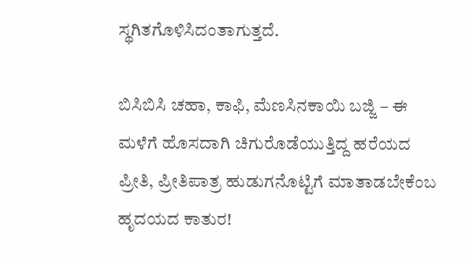ಸ್ಥಗಿತಗೊಳಿಸಿದಂತಾಗುತ್ತದೆ.

ಬಿಸಿಬಿಸಿ ಚಹಾ, ಕಾಫಿ, ಮೆಣಸಿನಕಾಯಿ ಬಜ್ಜಿ – ಈ ಮಳೆಗೆ ಹೊಸದಾಗಿ ಚಿಗುರೊಡೆಯುತ್ತಿದ್ದ ಹರೆಯದ ಪ್ರೀತಿ, ಪ್ರೀತಿಪಾತ್ರ ಹುಡುಗನೊಟ್ಟಿಗೆ ಮಾತಾಡಬೇಕೆಂಬ ಹೃದಯದ ಕಾತುರ!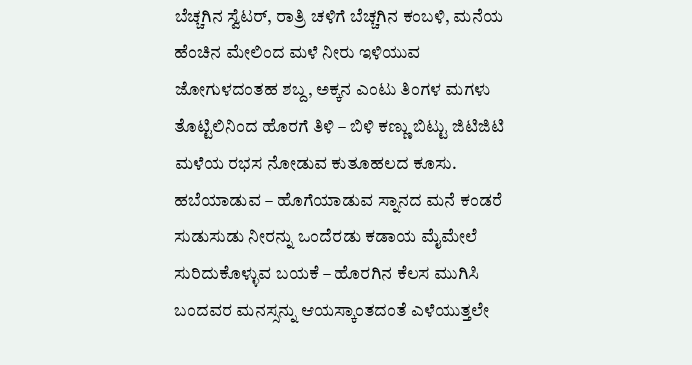ಬೆಚ್ಚಗಿನ ಸ್ವೆಟರ್, ರಾತ್ರಿ ಚಳಿಗೆ ಬೆಚ್ಚಗಿನ ಕಂಬಳಿ, ಮನೆಯ ಹೆಂಚಿನ ಮೇಲಿಂದ ಮಳೆ ನೀರು ಇಳಿಯುವ ಜೋಗುಳದಂತಹ ಶಬ್ದ, ಅಕ್ಕನ ಎಂಟು ತಿಂಗಳ ಮಗಳು ತೊಟ್ಟಿಲಿನಿಂದ ಹೊರಗೆ ತಿಳಿ – ಬಿಳಿ ಕಣ್ಣು ಬಿಟ್ಟು ಜಿಟಿಜಿಟಿ ಮಳೆಯ ರಭಸ ನೋಡುವ ಕುತೂಹಲದ ಕೂಸು. ಹಬೆಯಾಡುವ – ಹೊಗೆಯಾಡುವ ಸ್ನಾನದ ಮನೆ ಕಂಡರೆ ಸುಡುಸುಡು ನೀರನ್ನು ಒಂದೆರಡು ಕಡಾಯ ಮೈಮೇಲೆ ಸುರಿದುಕೊಳ್ಳುವ ಬಯಕೆ – ಹೊರಗಿನ ಕೆಲಸ ಮುಗಿಸಿ ಬಂದವರ ಮನಸ್ಸನ್ನು ಆಯಸ್ಕಾಂತದಂತೆ ಎಳೆಯುತ್ತಲೇ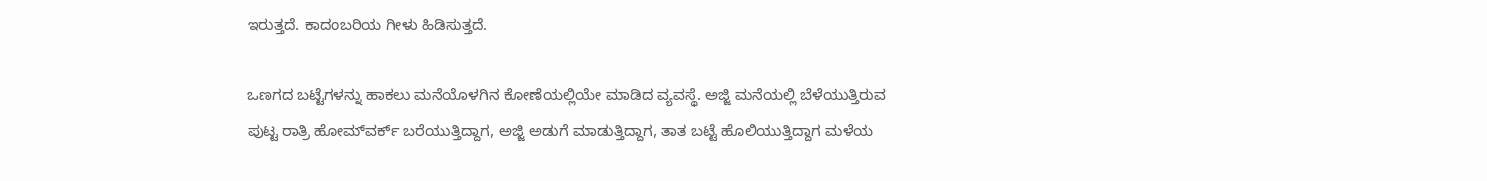ಇರುತ್ತದೆ. ಕಾದಂಬರಿಯ ಗೀಳು ಹಿಡಿಸುತ್ತದೆ.

ಒಣಗದ ಬಟ್ಟೆಗಳನ್ನು ಹಾಕಲು ಮನೆಯೊಳಗಿನ ಕೋಣೆಯಲ್ಲಿಯೇ ಮಾಡಿದ ವ್ಯವಸ್ಥೆ. ಅಜ್ಜಿ ಮನೆಯಲ್ಲಿ ಬೆಳೆಯುತ್ತಿರುವ ಪುಟ್ಟ ರಾತ್ರಿ ಹೋಮ್‌ವರ್ಕ್ ಬರೆಯುತ್ತಿದ್ದಾಗ, ಅಜ್ಜಿ ಅಡುಗೆ ಮಾಡುತ್ತಿದ್ದಾಗ, ತಾತ ಬಟ್ಟೆ ಹೊಲಿಯುತ್ತಿದ್ದಾಗ ಮಳೆಯ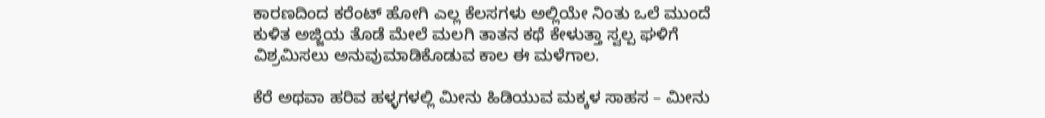ಕಾರಣದಿಂದ ಕರೆಂಟ್ ಹೋಗಿ ಎಲ್ಲ ಕೆಲಸಗಳು ಅಲ್ಲಿಯೇ ನಿಂತು ಒಲೆ ಮುಂದೆ ಕುಳಿತ ಅಜ್ಜಿಯ ತೊಡೆ ಮೇಲೆ ಮಲಗಿ ತಾತನ ಕಥೆ ಕೇಳುತ್ತಾ ಸ್ವಲ್ಪ ಘಳಿಗೆ ವಿಶ್ರಮಿಸಲು ಅನುವುಮಾಡಿಕೊಡುವ ಕಾಲ ಈ ಮಳೆಗಾಲ.

ಕೆರೆ ಅಥವಾ ಹರಿವ ಹಳ್ಳಗಳಲ್ಲಿ ಮೀನು ಹಿಡಿಯುವ ಮಕ್ಕಳ ಸಾಹಸ – ಮೀನು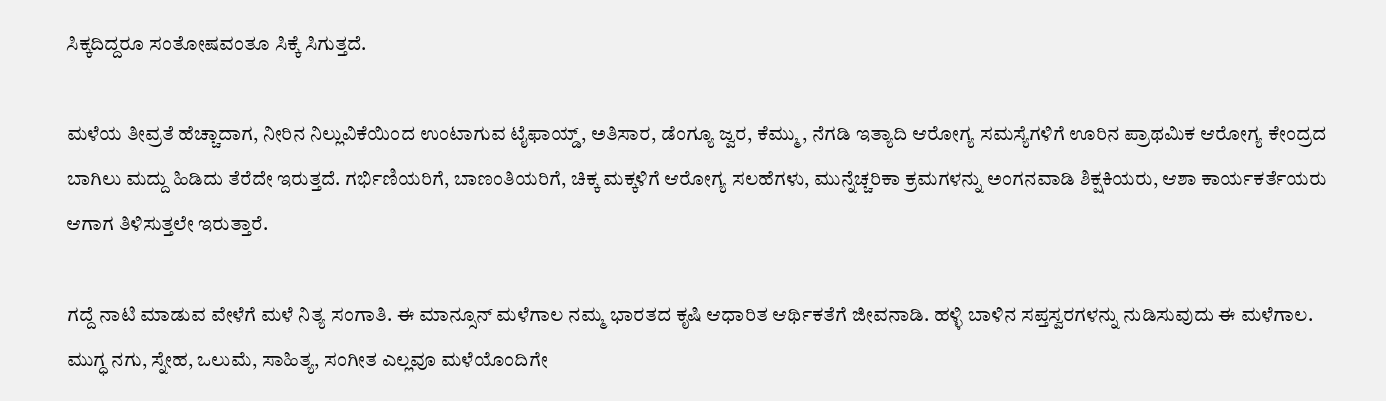ಸಿಕ್ಕದಿದ್ದರೂ ಸಂತೋಷವಂತೂ ಸಿಕ್ಕೆ ಸಿಗುತ್ತದೆ.

ಮಳೆಯ ತೀವ್ರತೆ ಹೆಚ್ಚಾದಾಗ, ನೀರಿನ ನಿಲ್ಲುವಿಕೆಯಿಂದ ಉಂಟಾಗುವ ಟೈಫಾಯ್ಡ್, ಅತಿಸಾರ, ಡೆಂಗ್ಯೂ ಜ್ವರ, ಕೆಮ್ಮು, ನೆಗಡಿ ಇತ್ಯಾದಿ ಆರೋಗ್ಯ ಸಮಸ್ಯೆಗಳಿಗೆ ಊರಿನ ಪ್ರಾಥಮಿಕ ಆರೋಗ್ಯ ಕೇಂದ್ರದ ಬಾಗಿಲು ಮದ್ದು ಹಿಡಿದು ತೆರೆದೇ ಇರುತ್ತದೆ. ಗರ್ಭಿಣಿಯರಿಗೆ, ಬಾಣಂತಿಯರಿಗೆ, ಚಿಕ್ಕ ಮಕ್ಕಳಿಗೆ ಆರೋಗ್ಯ ಸಲಹೆಗಳು, ಮುನ್ನೆಚ್ಚರಿಕಾ ಕ್ರಮಗಳನ್ನು ಅಂಗನವಾಡಿ ಶಿಕ್ಷಕಿಯರು, ಆಶಾ ಕಾರ್ಯಕರ್ತೆಯರು ಆಗಾಗ ತಿಳಿಸುತ್ತಲೇ ಇರುತ್ತಾರೆ.

ಗದ್ದೆ ನಾಟಿ ಮಾಡುವ ವೇಳೆಗೆ ಮಳೆ ನಿತ್ಯ ಸಂಗಾತಿ. ಈ ಮಾನ್ಸೂನ್ ಮಳೆಗಾಲ ನಮ್ಮ ಭಾರತದ ಕೃಷಿ ಆಧಾರಿತ ಆರ್ಥಿಕತೆಗೆ ಜೀವನಾಡಿ. ಹಳ್ಳಿ ಬಾಳಿನ ಸಪ್ತಸ್ವರಗಳನ್ನು ನುಡಿಸುವುದು ಈ ಮಳೆಗಾಲ. ಮುಗ್ಧ ನಗು, ಸ್ನೇಹ, ಒಲುಮೆ, ಸಾಹಿತ್ಯ, ಸಂಗೀತ ಎಲ್ಲವೂ ಮಳೆಯೊಂದಿಗೇ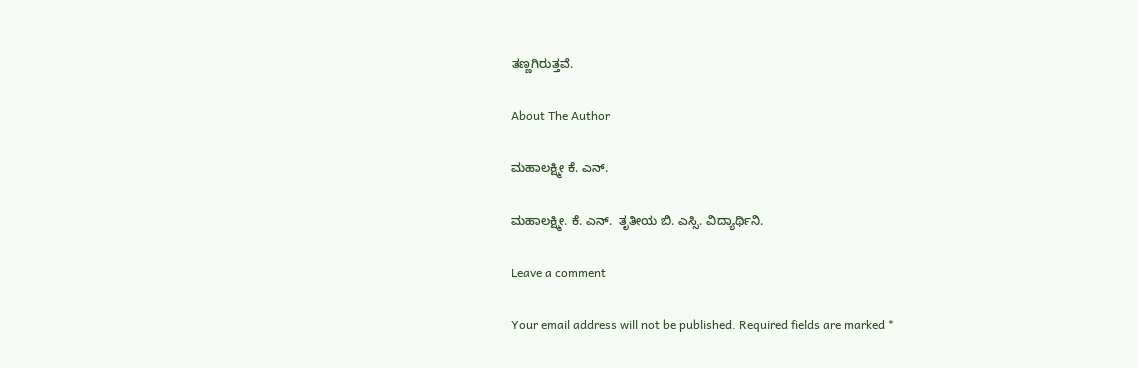ತಣ್ಣಗಿರುತ್ತವೆ.

About The Author

ಮಹಾಲಕ್ಷ್ಮೀ ಕೆ. ಎನ್.

ಮಹಾಲಕ್ಷ್ಮೀ. ಕೆ. ಎನ್.  ತೃತೀಯ ಬಿ. ಎಸ್ಸಿ. ವಿದ್ಯಾರ್ಥಿನಿ.

Leave a comment

Your email address will not be published. Required fields are marked *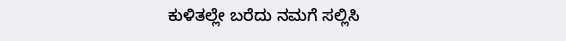ಕುಳಿತಲ್ಲೇ ಬರೆದು ನಮಗೆ ಸಲ್ಲಿಸಿ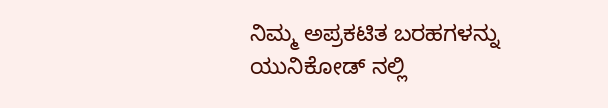ನಿಮ್ಮ ಅಪ್ರಕಟಿತ ಬರಹಗಳನ್ನು ಯುನಿಕೋಡ್ ನಲ್ಲಿ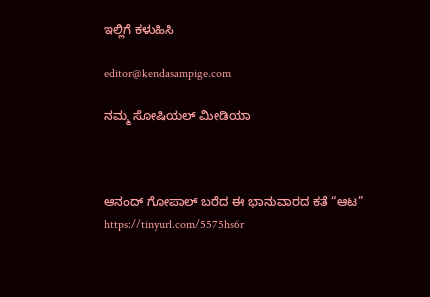ಇಲ್ಲಿಗೆ ಕಳುಹಿಸಿ

editor@kendasampige.com

ನಮ್ಮ ಸೋಷಿಯಲ್‌ ಮೀಡಿಯಾ



ಆನಂದ್‌ ಗೋಪಾಲ್‌ ಬರೆದ ಈ ಭಾನುವಾರದ ಕತೆ “ಆಟ”
https://tinyurl.com/5575hs6r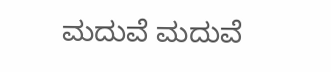ಮದುವೆ ಮದುವೆ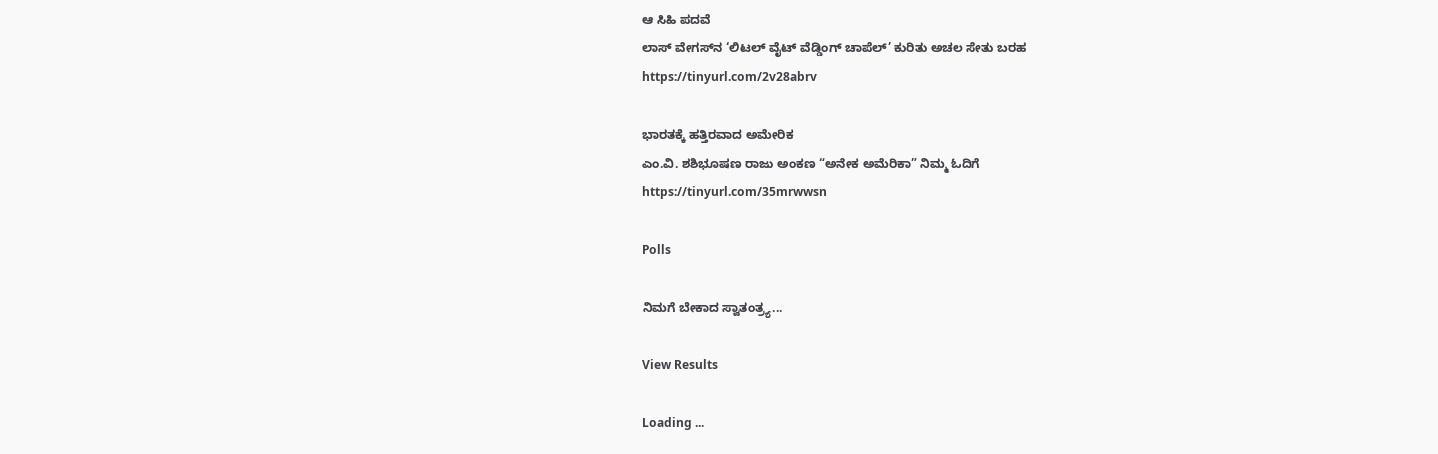ಆ ಸಿಹಿ ಪದವೆ
ಲಾಸ್‌ ವೇಗಸ್‌ನ ‘ಲಿಟಲ್ ವೈಟ್ ವೆಡ್ಡಿಂಗ್ ಚಾಪೆಲ್’ ಕುರಿತು ಅಚಲ ಸೇತು ಬರಹ
https://tinyurl.com/2v28abrv

ಭಾರತಕ್ಕೆ ಹತ್ತಿರವಾದ ಅಮೇರಿಕ
ಎಂ.ವಿ. ಶಶಿಭೂಷಣ ರಾಜು ಅಂಕಣ “ಅನೇಕ ಅಮೆರಿಕಾ” ನಿಮ್ಮ ಓದಿಗೆ
https://tinyurl.com/35mrwwsn

Polls

ನಿಮಗೆ ಬೇಕಾದ ಸ್ವಾತಂತ್ರ್ಯ...

View Results

Loading ...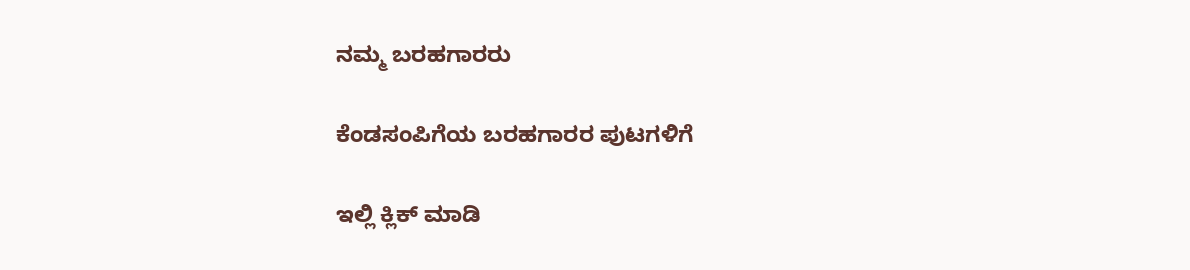ನಮ್ಮ ಬರಹಗಾರರು

ಕೆಂಡಸಂಪಿಗೆಯ ಬರಹಗಾರರ ಪುಟಗಳಿಗೆ

ಇಲ್ಲಿ ಕ್ಲಿಕ್ ಮಾಡಿ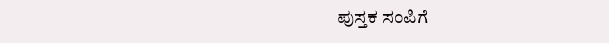ಪುಸ್ತಕ ಸಂಪಿಗೆ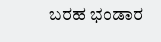ಬರಹ ಭಂಡಾರ